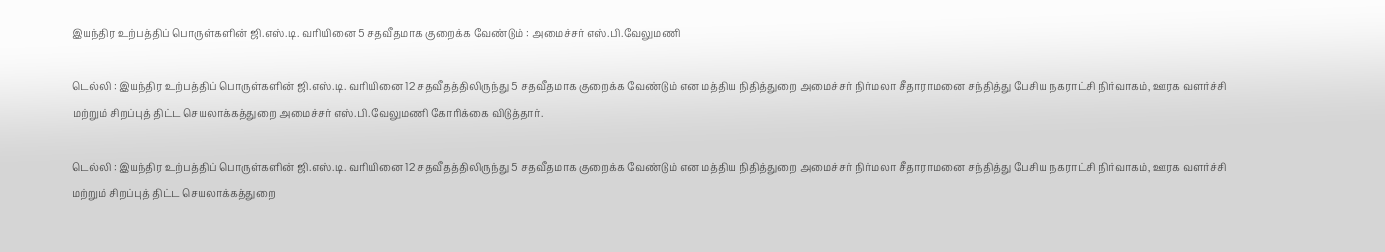இயந்திர உற்பத்திப்‌ பொருள்களின்‌ ஜி.எஸ்‌.டி. வரியினை 5 சதவீதமாக குறைக்க வேண்டும் : அமைச்சர்‌ எஸ்‌.பி.வேலுமணி

டெல்லி : இயந்திர உற்பத்திப்‌ பொருள்களின்‌ ஜி.எஸ்‌.டி. வரியினை 12 சதவீதத்திலிருந்து 5 சதவீதமாக குறைக்க வேண்டும் என மத்திய நிதித்துறை அமைச்சர்‌ நிர்மலா சீதாராமனை சந்தித்து பேசிய நகராட்சி நிர்வாகம்‌, ஊரக வளர்ச்சி மற்றும்‌ சிறப்புத் திட்ட செயலாக்கத்துறை அமைச்சர்‌ எஸ்‌.பி.வேலுமணி கோரிக்கை விடுத்தார்.

டெல்லி : இயந்திர உற்பத்திப்‌ பொருள்களின்‌ ஜி.எஸ்‌.டி. வரியினை 12 சதவீதத்திலிருந்து 5 சதவீதமாக குறைக்க வேண்டும் என மத்திய நிதித்துறை அமைச்சர்‌ நிர்மலா சீதாராமனை சந்தித்து பேசிய நகராட்சி நிர்வாகம்‌, ஊரக வளர்ச்சி மற்றும்‌ சிறப்புத் திட்ட செயலாக்கத்துறை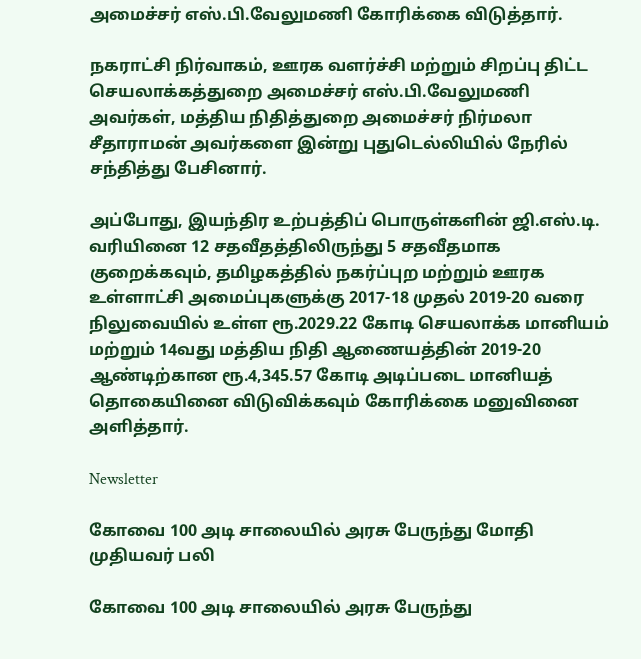அமைச்சர்‌ எஸ்‌.பி.வேலுமணி கோரிக்கை விடுத்தார்.

நகராட்சி நிர்வாகம்‌, ஊரக வளர்ச்சி மற்றும்‌ சிறப்பு திட்ட செயலாக்கத்துறை அமைச்சர்‌ எஸ்‌.பி.வேலுமணி அவர்கள்‌, மத்திய நிதித்துறை அமைச்சர்‌ நிர்மலா சீதாராமன்‌ அவர்களை இன்று புதுடெல்லியில்‌ நேரில்‌ சந்தித்து பேசினார்.

அப்போது, இயந்திர உற்பத்திப்‌ பொருள்களின்‌ ஜி.எஸ்‌.டி. வரியினை 12 சதவீதத்திலிருந்து 5 சதவீதமாக குறைக்கவும்‌, தமிழகத்தில்‌ நகர்ப்புற மற்றும்‌ ஊரக உள்ளாட்சி அமைப்புகளுக்கு 2017-18 முதல்‌ 2019-20 வரை நிலுவையில்‌ உள்ள ரூ.2029.22 கோடி செயலாக்க மானியம்‌ மற்றும்‌ 14வது மத்திய நிதி ஆணையத்தின்‌ 2019-20 ஆண்டிற்கான ரூ.4,345.57 கோடி அடிப்படை மானியத்‌ தொகையினை விடுவிக்கவும்‌ கோரிக்கை மனுவினை அளித்தார்‌.

Newsletter

கோவை 100 அடி சாலையில் அரசு பேருந்து மோதி முதியவர் பலி

கோவை 100 அடி சாலையில் அரசு பேருந்து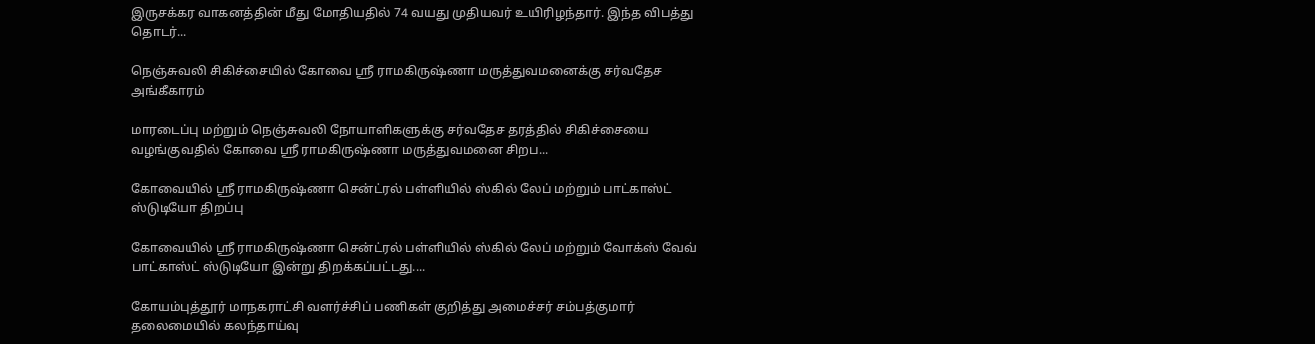இருசக்கர வாகனத்தின் மீது மோதியதில் 74 வயது முதியவர் உயிரிழந்தார். இந்த விபத்து தொடர்...

நெஞ்சுவலி சிகிச்சையில் கோவை ஸ்ரீ ராமகிருஷ்ணா மருத்துவமனைக்கு சர்வதேச அங்கீகாரம்

மாரடைப்பு மற்றும் நெஞ்சுவலி நோயாளிகளுக்கு சர்வதேச தரத்தில் சிகிச்சையை வழங்குவதில் கோவை ஸ்ரீ ராமகிருஷ்ணா மருத்துவமனை சிறப...

கோவையில் ஸ்ரீ ராமகிருஷ்ணா சென்ட்ரல் பள்ளியில் ஸ்கில் லேப் மற்றும் பாட்காஸ்ட் ஸ்டுடியோ திறப்பு

கோவையில் ஸ்ரீ ராமகிருஷ்ணா சென்ட்ரல் பள்ளியில் ஸ்கில் லேப் மற்றும் வோக்ஸ் வேவ் பாட்காஸ்ட் ஸ்டுடியோ இன்று திறக்கப்பட்டது....

கோயம்புத்தூர் மாநகராட்சி வளர்ச்சிப் பணிகள் குறித்து அமைச்சர் சம்பத்குமார் தலைமையில் கலந்தாய்வு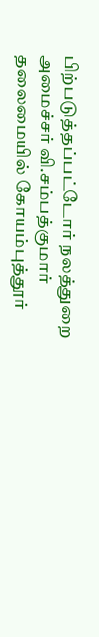பிற்படுத்தப்பட்டோர் நலத்துறை அமைச்சர் வி.சம்பத்குமார் தலைமையில் கோயம்புத்தூர்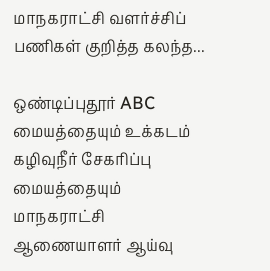மாநகராட்சி வளர்ச்சிப் பணிகள் குறித்த கலந்த...

ஒண்டிப்புதூர் ABC மையத்தையும் உக்கடம் கழிவுநீர் சேகரிப்பு மையத்தையும் மாநகராட்சி ஆணையாளர் ஆய்வு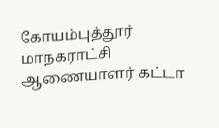கோயம்புத்தூர் மாநகராட்சி ஆணையாளர் கட்டா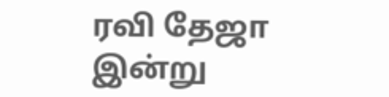ரவி தேஜா இன்று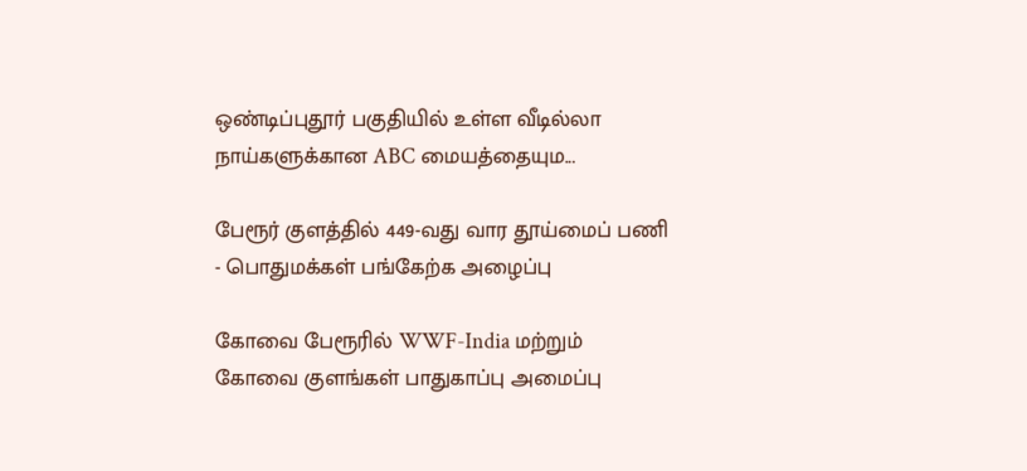ஒண்டிப்புதூர் பகுதியில் உள்ள வீடில்லா நாய்களுக்கான ABC மையத்தையும...

பேரூர் குளத்தில் 449-வது வார தூய்மைப் பணி - பொதுமக்கள் பங்கேற்க அழைப்பு

கோவை பேரூரில் WWF-India மற்றும் கோவை குளங்கள் பாதுகாப்பு அமைப்பு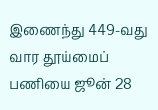இணைந்து 449-வது வார தூய்மைப் பணியை ஜூன் 28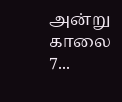அன்று காலை 7...